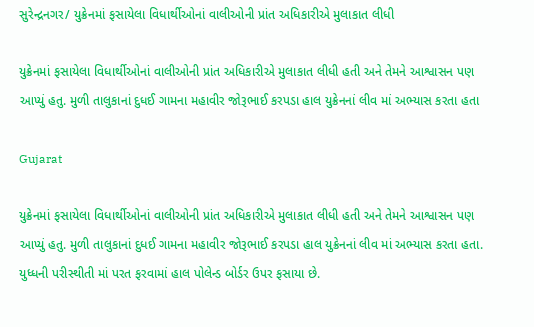સુરેન્દ્રનગર/ યુક્રેનમાં ફસાયેલા વિધાર્થીઓનાં વાલીઓની પ્રાંત અધિકારીએ મુલાકાત લીધી

યુક્રેનમાં ફસાયેલા વિધાર્થીઓનાં વાલીઓની પ્રાંત અધિકારીએ મુલાકાત લીધી હતી અને તેમને આશ્વાસન પણ આપ્યું હતુ. મુળી તાલુકાનાં દુધઈ ગામના મહાવીર જોરૂભાઈ કરપડા હાલ યુક્રેનનાં લીવ માં અભ્યાસ કરતા હતા

Gujarat

યુક્રેનમાં ફસાયેલા વિધાર્થીઓનાં વાલીઓની પ્રાંત અધિકારીએ મુલાકાત લીધી હતી અને તેમને આશ્વાસન પણ આપ્યું હતુ. મુળી તાલુકાનાં દુધઈ ગામના મહાવીર જોરૂભાઈ કરપડા હાલ યુક્રેનનાં લીવ માં અભ્યાસ કરતા હતા.  યુધ્ધની પરીસ્થીતી માં પરત ફરવામાં હાલ પોલેન્ડ બોર્ડર ઉપર ફસાયા છે.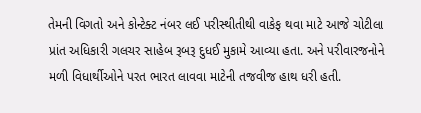તેમની વિગતો અને કોન્ટેક્ટ નંબર લ‌ઈ પરીસ્થીતીથી વાકેફ થવા માટે આજે ચોટીલા પ્રાંત અધિકારી ગલચર સાહેબ રૂબરૂ દુધઈ મુકામે આવ્યા હતા. અને પરીવારજનોને મળી વિધાર્થીઓને પરત ભારત લાવવા માટેની તજવીજ હાથ ધરી હતી.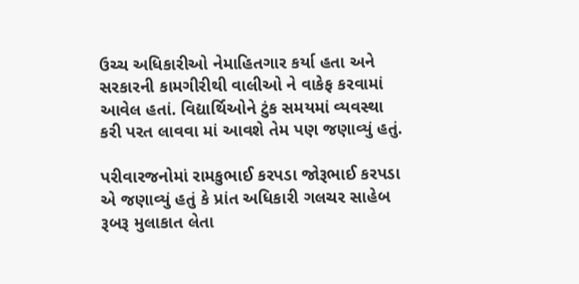ઉચ્ચ અધિકારીઓ નેમાહિતગાર કર્યા હતા અને સરકારની કામગીરીથી વાલીઓ ને વાકેફ કરવામાં આવેલ હતાં. વિદ્યાર્થિઓને ટુંક સમયમાં વ્યવસ્થા કરી પરત લાવવા માં આવશે તેમ પણ જણાવ્યું હતું.

પરીવારજનોમાં રામકુભાઈ કરપડા જોરૂભાઈ કરપડા એ જણાવ્યું હતું કે પ્રાંત અધિકારી ગલચર સાહેબ રૂબરૂ મુલાકાત લેતા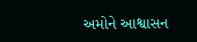અમોને આશ્વાસન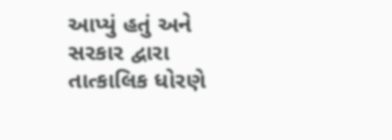આપ્યું હતું અને સરકાર દ્વારા તાત્કાલિક ધોરણે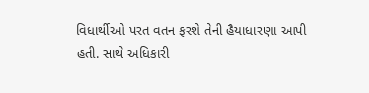વિધાર્થીઓ પરત વતન ફરશે તેની હૈયાધારણા આપી હતી. સાથે અધિકારી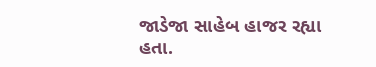જાડેજા સાહેબ હાજર રહ્યા હતા.